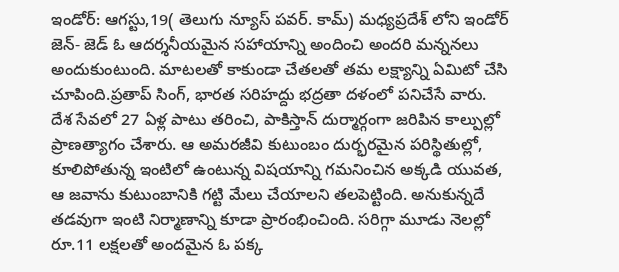ఇండోర్: ఆగస్టు,19( తెలుగు న్యూస్ పవర్. కామ్) మధ్యప్రదేశ్ లోని ఇండోర్ జెన్- జెడ్ ఓ ఆదర్శనీయమైన సహాయాన్ని అందించి అందరి మన్ననలు అందుకుంటుంది. మాటలతో కాకుండా చేతలతో తమ లక్ష్యాన్ని ఏమిటో చేసి చూపింది.ప్రతాప్ సింగ్, భారత సరిహద్దు భద్రతా దళంలో పనిచేసే వారు. దేశ సేవలో 27 ఏళ్ల పాటు తరించి, పాకిస్తాన్ దుర్మార్గంగా జరిపిన కాల్పుల్లో ప్రాణత్యాగం చేశారు. ఆ అమరజీవి కుటుంబం దుర్భరమైన పరిస్థితుల్లో, కూలిపోతున్న ఇంటిలో ఉంటున్న విషయాన్ని గమనించిన అక్కడి యువత, ఆ జవాను కుటుంబానికి గట్టి మేలు చేయాలని తలపెట్టింది. అనుకున్నదే తడవుగా ఇంటి నిర్మాణాన్ని కూడా ప్రారంభించింది. సరిగ్గా మూడు నెలల్లో రూ.11 లక్షలతో అందమైన ఓ పక్క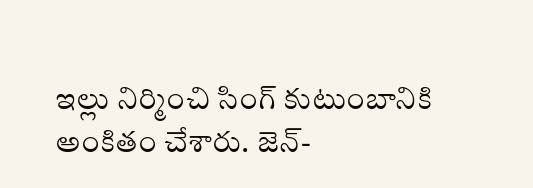ఇల్లు నిర్మించి సింగ్ కుటుంబానికి అంకితం చేశారు. జెన్-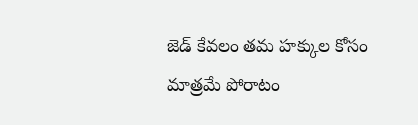జెడ్ కేవలం తమ హక్కుల కోసం మాత్రమే పోరాటం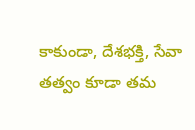కాకుండా, దేశభక్తి, సేవా తత్వం కూడా తమ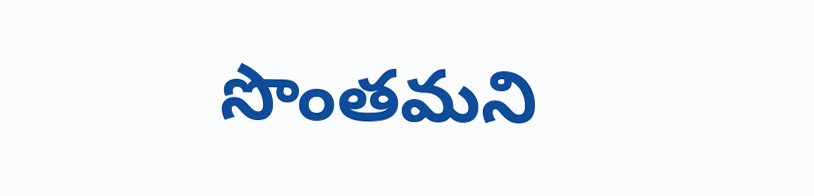సొంతమని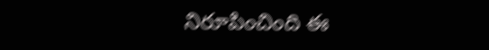నిరూపించింది ఈ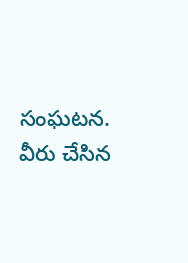సంఘటన. వీరు చేసిన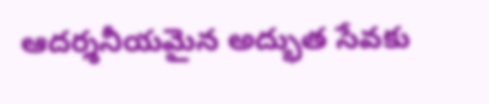ఆదర్శనీయమైన అద్భుత సేవకు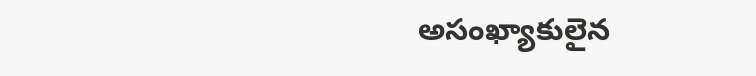అసంఖ్యాకులైన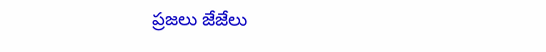ప్రజలు జేజేలు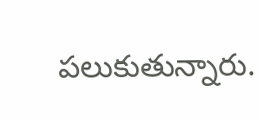పలుకుతున్నారు.